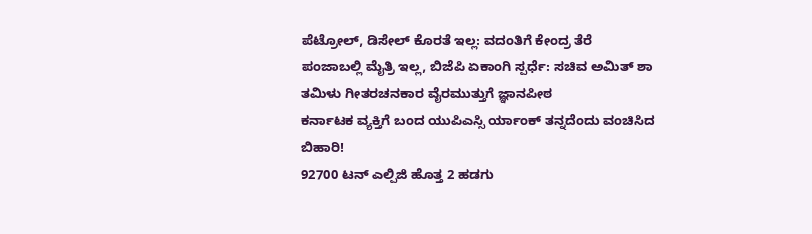ಪೆಟ್ರೋಲ್, ಡಿಸೇಲ್ ಕೊರತೆ ಇಲ್ಲ: ವದಂತಿಗೆ ಕೇಂದ್ರ ತೆರೆ
ಪಂಜಾಬಲ್ಲಿ ಮೈತ್ರಿ ಇಲ್ಲ, ಬಿಜೆಪಿ ಏಕಾಂಗಿ ಸ್ಪರ್ಧೆ: ಸಚಿವ ಅಮಿತ್ ಶಾ
ತಮಿಳು ಗೀತರಚನಕಾರ ವೈರಮುತ್ತುಗೆ ಜ್ಞಾನಪೀಠ
ಕರ್ನಾಟಕ ವ್ಯಕ್ತಿಗೆ ಬಂದ ಯುಪಿಎಸ್ಸಿ ರ್ಯಾಂಕ್ ತನ್ನದೆಂದು ವಂಚಿಸಿದ ಬಿಹಾರಿ!
92700 ಟನ್ ಎಲ್ಪಿಜಿ ಹೊತ್ತ 2 ಹಡಗು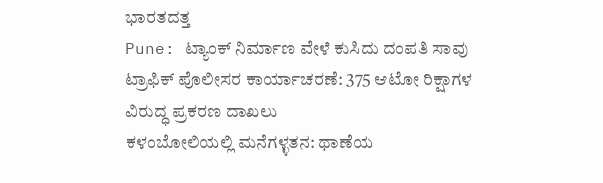ಭಾರತದತ್ತ
Pune: ಟ್ಯಾಂಕ್ ನಿರ್ಮಾಣ ವೇಳೆ ಕುಸಿದು ದಂಪತಿ ಸಾವು
ಟ್ರಾಫಿಕ್ ಪೊಲೀಸರ ಕಾರ್ಯಾಚರಣೆ: 375 ಆಟೋ ರಿಕ್ಷಾಗಳ ವಿರುದ್ಧ ಪ್ರಕರಣ ದಾಖಲು
ಕಳಂಬೋಲಿಯಲ್ಲಿ ಮನೆಗಳ್ಳತನ: ಥಾಣೆಯ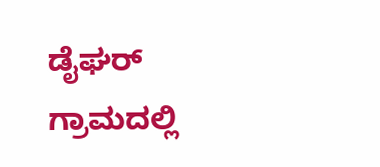ಡೈಘರ್ ಗ್ರಾಮದಲ್ಲಿ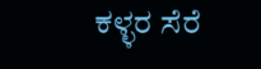ಕಳ್ಳರ ಸೆರೆ